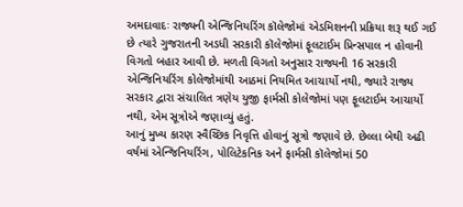અમદાવાદઃ રાજ્યની એન્જિનિયરિંગ કૉલેજોમાં એડમિશનની પ્રક્રિયા શરૂ થઈ ગઈ છે ત્યારે ગુજરાતની અડધી સરકારી કૉલેજોમાં ફૂલટાઈમ પ્રિન્સપાલ ન હોવાની વિગતો બહાર આવી છે. મળતી વિગતો અનુસાર રાજ્યની 16 સરકારી એન્જિનિયરિંગ કોલેજોમાંથી આઠમાં નિયમિત આચાર્યો નથી, જ્યારે રાજ્ય સરકાર દ્વારા સંચાલિત ત્રણેય યુજી ફાર્મસી કોલેજોમાં પણ ફૂલટાઈમ આચાર્યો નથી, એમ સૂત્રોએ જણાવ્યું હતું.
આનું મુખ્ય કારણ સ્વૈચ્છિક નિવૃત્તિ હોવાનું સૂત્રો જણાવે છે. છેલ્લા બેથી અઢી વર્ષમાં એન્જિનિયરિંગ, પોલિટેકનિક અને ફાર્મસી કૉલેજોમાં 50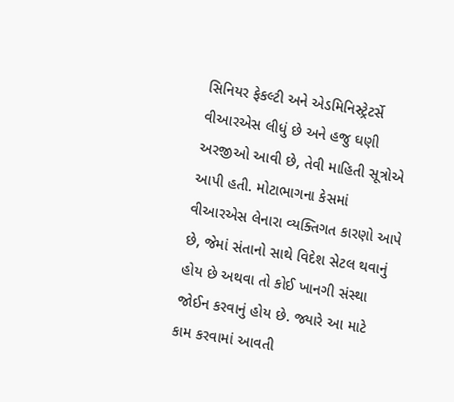સિનિયર ફેકલ્ટી અને એડમિનિસ્ટ્રેટર્સે વીઆરએસ લીધું છે અને હજુ ઘણી અરજીઓ આવી છે, તેવી માહિતી સૂત્રોએ આપી હતી. મોટાભાગના કેસમાં વીઆરએસ લેનારા વ્યક્તિગત કારણો આપે છે, જેમાં સંતાનો સાથે વિદેશ સેટલ થવાનું હોય છે અથવા તો કોઈ ખાનગી સંસ્થા જોઈન કરવાનું હોય છે. જ્યારે આ માટે કામ કરવામાં આવતી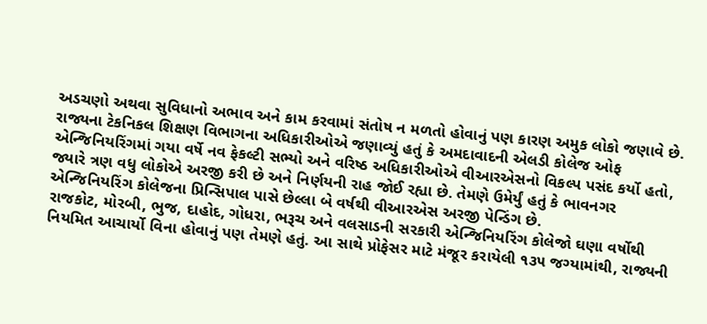અડચણો અથવા સુવિધાનો અભાવ અને કામ કરવામાં સંતોષ ન મળતો હોવાનું પણ કારણ અમુક લોકો જણાવે છે.
રાજ્યના ટેકનિકલ શિક્ષણ વિભાગના અધિકારીઓએ જણાવ્યું હતું કે અમદાવાદની એલડી કોલેજ ઓફ એન્જિનિયરિંગમાં ગયા વર્ષે નવ ફેકલ્ટી સભ્યો અને વરિષ્ઠ અધિકારીઓએ વીઆરએસનો વિકલ્પ પસંદ કર્યો હતો, જ્યારે ત્રણ વધુ લોકોએ અરજી કરી છે અને નિર્ણયની રાહ જોઈ રહ્યા છે. તેમણે ઉમેર્યું હતું કે ભાવનગર એન્જિનિયરિંગ કોલેજના પ્રિન્સિપાલ પાસે છેલ્લા બે વર્ષથી વીઆરએસ અરજી પેન્ડિંગ છે.
રાજકોટ, મોરબી, ભુજ, દાહોદ, ગોધરા, ભરૂચ અને વલસાડની સરકારી એન્જિનિયરિંગ કોલેજો ઘણા વર્ષોથી નિયમિત આચાર્યો વિના હોવાનું પણ તેમણે હતું. આ સાથે પ્રોફેસર માટે મંજૂર કરાયેલી ૧૩૫ જગ્યામાંથી, રાજ્યની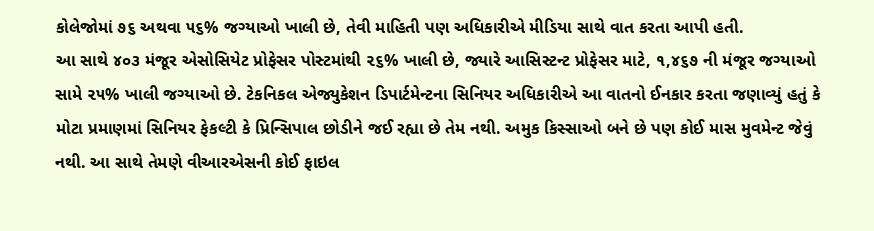કોલેજોમાં ૭૬ અથવા ૫૬% જગ્યાઓ ખાલી છે, તેવી માહિતી પણ અધિકારીએ મીડિયા સાથે વાત કરતા આપી હતી.
આ સાથે ૪૦૩ મંજૂર એસોસિયેટ પ્રોફેસર પોસ્ટમાંથી ૨૬% ખાલી છે, જ્યારે આસિસ્ટન્ટ પ્રોફેસર માટે, ૧,૪૬૭ ની મંજૂર જગ્યાઓ સામે ૨૫% ખાલી જગ્યાઓ છે. ટેકનિકલ એજ્યુકેશન ડિપાર્ટમેન્ટના સિનિયર અધિકારીએ આ વાતનો ઈનકાર કરતા જણાવ્યું હતું કે મોટા પ્રમાણમાં સિનિયર ફેકલ્ટી કે પ્રિન્સિપાલ છોડીને જઈ રહ્યા છે તેમ નથી. અમુક કિસ્સાઓ બને છે પણ કોઈ માસ મુવમેન્ટ જેવું નથી. આ સાથે તેમણે વીઆરએસની કોઈ ફાઇલ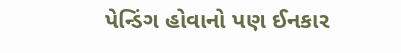પેન્ડિંગ હોવાનો પણ ઈનકાર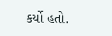કર્યો હતો.